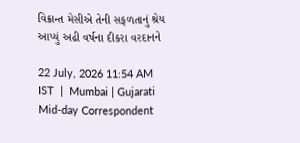વિક્રાન્ત મેસીએ તેની સફળતાનું શ્રેય આપ્યું અઢી વર્ષના દીકરા વરદાનને

22 July, 2026 11:54 AM IST  |  Mumbai | Gujarati Mid-day Correspondent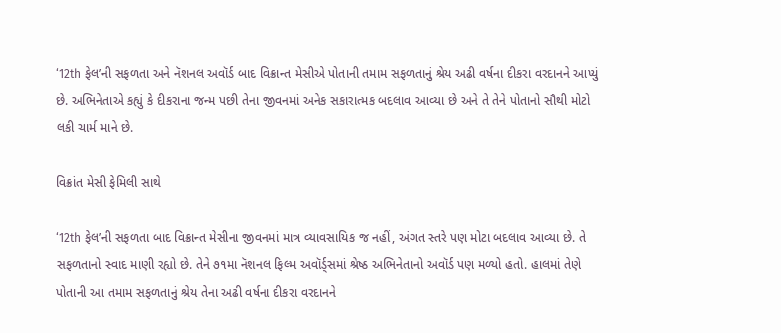‘12th ફેલ’ની સફળતા અને નૅશનલ અવૉર્ડ બાદ વિક્રાન્ત મેસીએ પોતાની તમામ સફળતાનું શ્રેય અઢી વર્ષના દીકરા વરદાનને આપ્યું છે. અભિનેતાએ કહ્યું કે દીકરાના જન્મ પછી તેના જીવનમાં અનેક સકારાત્મક બદલાવ આવ્યા છે અને તે તેને પોતાનો સૌથી મોટો લકી ચાર્મ માને છે.

વિક્રાંત મેસી ફેમિલી સાથે

‘12th ફેલ’ની સફળતા બાદ વિક્રાન્ત મેસીના જીવનમાં માત્ર વ્યાવસાયિક જ નહીં, અંગત સ્તરે પણ મોટા બદલાવ આવ્યા છે. તે સફળતાનો સ્વાદ માણી રહ્યો છે. તેને ૭૧મા નૅશનલ ફિલ્મ અવૉર્ડ્‍સમાં શ્રેષ્ઠ અભિનેતાનો અવૉર્ડ પણ મળ્યો હતો. હાલમાં તેણે પોતાની આ તમામ સફળતાનું શ્રેય તેના અઢી વર્ષના દીકરા વરદાનને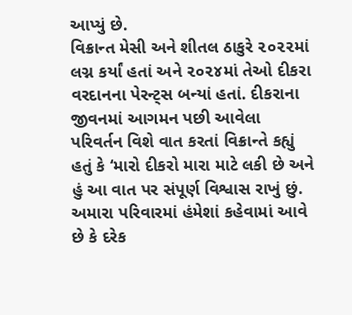આપ્યું છે.
વિક્રાન્ત મેસી અને શીતલ ઠાકુરે ૨૦૨૨માં લગ્ન કર્યાં હતાં અને ૨૦૨૪માં તેઓ દીકરા વરદાનના પેરન્ટ્સ બન્યાં હતાં. દીકરાના જીવનમાં આગમન પછી આવેલા પરિવર્તન વિશે વાત કરતાં વિક્રાન્તે કહ્યું હતું કે ‘મારો દીકરો મારા માટે લકી છે અને હું આ વાત પર સંપૂર્ણ વિશ્વાસ રાખું છું. અમારા પરિવારમાં હંમેશાં કહેવામાં આવે છે કે દરેક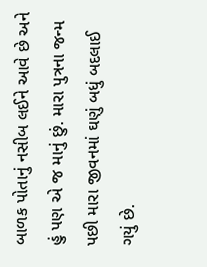બાળક પોતાનું નસીબ લઈને આવે છે અને હું પણ એ જ માનું છું. મારા પુત્રના જન્મ પછી મારા જીવનમાં ઘણું બધું બદલાઈ ગયું છે.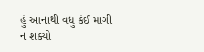હું આનાથી વધુ કંઈ માગી ન શક્યો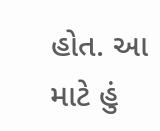હોત. આ માટે હું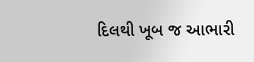દિલથી ખૂબ જ આભારી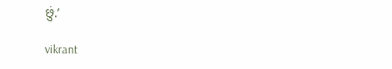છું.’

vikrant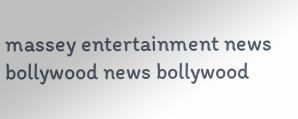massey entertainment news bollywood news bollywood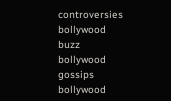controversies bollywood buzz bollywood gossips bollywood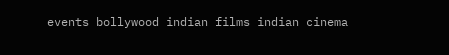events bollywood indian films indian cinema